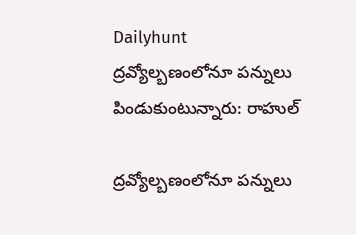Dailyhunt
ద్రవ్యోల్బణంలోనూ పన్నులు పిండుకుంటున్నారు: రాహుల్

ద్రవ్యోల్బణంలోనూ పన్నులు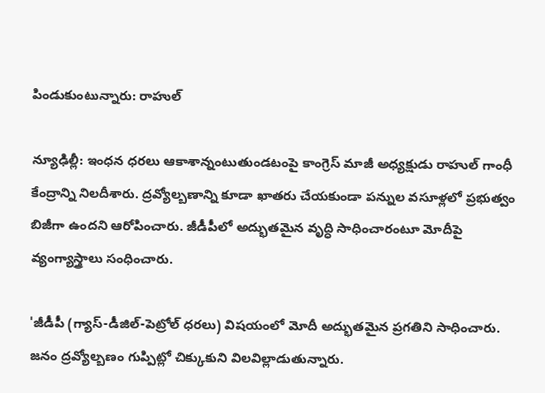పిండుకుంటున్నారు: రాహుల్

న్యూఢిల్లీ: ఇంధన ధరలు ఆకాశాన్నంటుతుండటంపై కాంగ్రెస్ మాజీ అధ్యక్షుడు రాహుల్ గాంధీ కేంద్రాన్ని నిలదీశారు. ద్రవ్యోల్బణాన్ని కూడా ఖాతరు చేయకుండా పన్నుల వసూళ్లలో ప్రభుత్వం బిజీగా ఉందని ఆరోపించారు. జీడీపీలో అద్భుతమైన వృద్ధి సాధించారంటూ మోదీపై వ్యంగ్యాస్త్రాలు సంధించారు.

'జీడీపీ (గ్యాస్-డీజిల్-పెట్రోల్‌ ధరలు) విషయంలో మోదీ అద్భుతమైన ప్రగతిని సాధించారు. జనం ద్రవ్యోల్బణం గుప్పిట్లో చిక్కుకుని విలవిల్లాడుతున్నారు.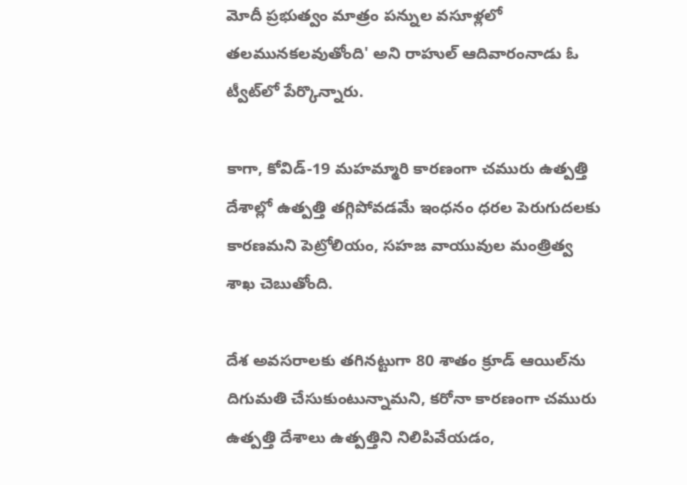మోదీ ప్రభుత్వం మాత్రం పన్నుల వసూళ్లలో తలమునకలవుతోంది' అని రాహుల్ ఆదివారంనాడు ఓ ట్వీట్‌లో పేర్కొన్నారు.

కాగా, కోవిడ్-19 మహమ్మారి కారణంగా చమురు ఉత్పత్తి దేశాల్లో ఉత్పత్తి తగ్గిపోవడమే ఇంధనం ధరల పెరుగుదలకు కారణమని పెట్రోలియం, సహజ వాయువుల మంత్రిత్వ శాఖ చెబుతోంది.

దేశ అవసరాలకు తగినట్టుగా 80 శాతం క్రూడ్ ఆయిల్‌ను దిగుమతి చేసుకుంటున్నామని, కరోనా కారణంగా చమురు ఉత్పత్తి దేశాలు ఉత్పత్తిని నిలిపివేయడం,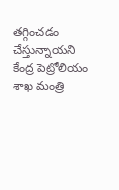తగ్గించడం చేస్తున్నాయని కేంద్ర పెట్రోలియం శాఖ మంత్రి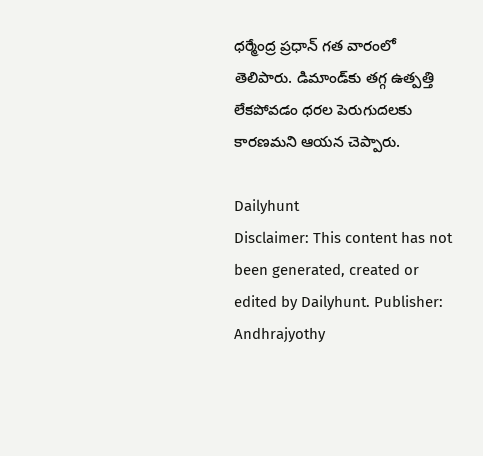ధర్మేంద్ర ప్రధాన్ గత వారంలో తెలిపారు. డిమాండ్‌కు తగ్గ ఉత్పత్తి లేకపోవడం ధరల పెరుగుదలకు కారణమని ఆయన చెప్పారు.

Dailyhunt
Disclaimer: This content has not been generated, created or edited by Dailyhunt. Publisher: Andhrajyothy